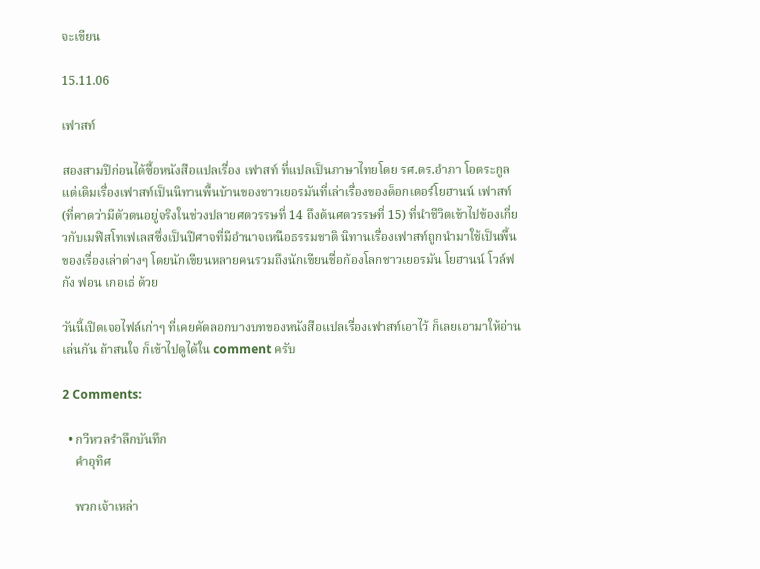จะเขียน

15.11.06

เฟาสท์

สองสามปีก่อนได้ซื้อหนังสือแปลเรื่อง เฟาสท์ ที่แปลเป็นภาษาไทยโดย รศ.ดร.อำภา โอตระกูล แต่เดิมเรื่องเฟาสท์เป็นนิทานพื้นบ้านของชาวเยอรมันที่เล่าเรื่องของด็อกเตอร์โยฮานน์ เฟาสท์ (ที่คาดว่ามีตัวตนอยู่จริงในช่วงปลายศตวรรษที่ 14 ถึงต้นศตวรรษที่ 15) ที่นำชีวิตเข้าไปข้องเกี่ยวกับเมฟิสโทเฟเลสซึ่งเป็นปีศาจที่มีอำนาจเหนือธรรมชาติ นิทานเรื่องเฟาสท์ถูกนำมาใช้เป็นพื้นของเรื่องเล่าต่างๆ โดยนักเขียนหลายคนรวมถึงนักเขียนชื่อก้องโลกชาวเยอรมัน โยฮานน์ โวล์ฟกัง ฟอน เกอเธ่ ด้วย

วันนี้เปิดเจอไฟล์เก่าๆ ที่เคยคัดลอกบางบทของหนังสือแปลเรื่องเฟาสท์เอาไว้ ก็เลยเอามาให้อ่านเล่นกัน ถ้าสนใจ ก็เข้าไปดูได้ใน comment ครับ

2 Comments:

  • กวีหวลรำลึกบันทึก
    คำอุทิศ

    พวกเจ้าเหล่า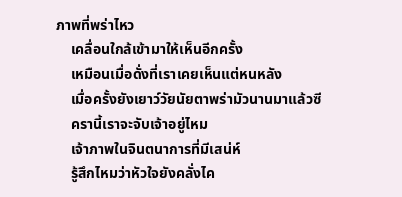ภาพที่พร่าไหว
    เคลื่อนใกล้เข้ามาให้เห็นอีกครั้ง
    เหมือนเมื่อดั่งที่เราเคยเห็นแต่หนหลัง
    เมื่อครั้งยังเยาว์วัยนัยตาพร่ามัวนานมาแล้วซี
    ครานี้เราจะจับเจ้าอยู่ไหม
    เจ้าภาพในจินตนาการที่มีเสน่ห์
    รู้สึกไหมว่าหัวใจยังคลั่งไค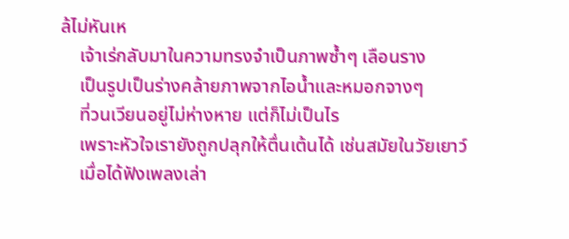ล้ไม่หันเห
    เจ้าเร่กลับมาในความทรงจำเป็นภาพซ้ำๆ เลือนราง
    เป็นรูปเป็นร่างคล้ายภาพจากไอน้ำและหมอกจางๆ
    ที่วนเวียนอยู่ไม่ห่างหาย แต่ก็ไม่เป็นไร
    เพราะหัวใจเรายังถูกปลุกให้ตื่นเต้นได้ เช่นสมัยในวัยเยาว์
    เมื่อได้ฟังเพลงเล่า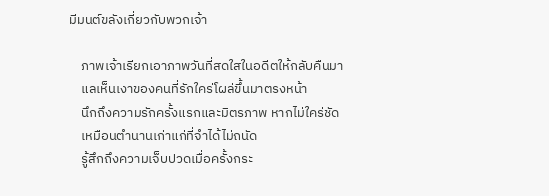มีมนต์ขลังเกี่ยวกับพวกเจ้า

    ภาพเจ้าเรียกเอาภาพวันที่สดใสในอดีตให้กลับคืนมา
    แลเห็นเงาของคนที่รักใคร่โผล่ขึ้นมาตรงหน้า
    นึกถึงความรักครั้งแรกและมิตรภาพ หากไม่ใคร่ชัด
    เหมือนตำนานเก่าแก่ที่จำได้ไม่ถนัด
    รู้สึกถึงความเจ็บปวดเมื่อครั้งกระ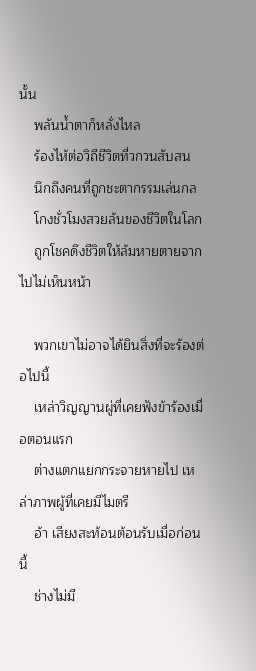นั้น
    พลันน้ำตาก็หลั่งไหล
    ร้องไห้ต่อวิถีชีวิตที่วกวนสับสน
    นึกถึงคนที่ถูกชะตากรรมเล่นกล
    โกงชั่วโมงสวยล้นของชีวิตในโลก
    ถูกโชคดึงชีวิตให้ล้มหายตายจากไปไม่เห็นหน้า

    พวกเขาไม่อาจได้ยินสิ่งที่จะร้องต่อไปนี้
    เหล่าวิญญานผู่ที่เคยฟังข้าร้องเมื่อตอนแรก
    ต่างแตกแยกกระจายหายไป เหล่าภาพผู้ที่เคยมีไมตรี
    อ้า เสียงสะท้อนต้อนรับเมื่อก่อนนี้
    ช่างไม่มี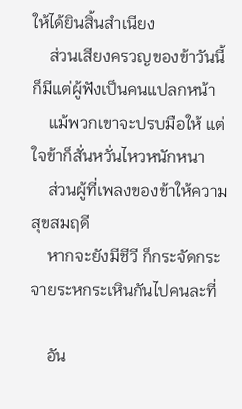ให้ได้ยินสิ้นสำเนียง
    ส่วนเสียงครวญของข้าวันนี้ ก็มีแต่ผู้ฟังเป็นคนแปลกหน้า
    แม้พวกเขาจะปรบมือให้ แต่ใจข้าก็สั่นหวั่นไหวหนักหนา
    ส่วนผู้ที่เพลงของข้าให้ความสุขสมฤดี
    หากจะยังมีชีวี ก็กระจัดกระจายระหกระเหินกันไปคนละที่

    อัน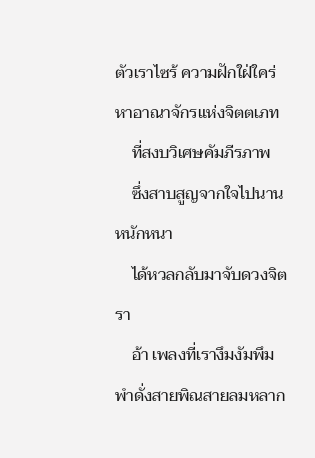ตัวเราไซร้ ความฝักใฝ่ใคร่หาอาณาจักรแห่งจิตตเภท
    ที่สงบวิเศษคัมภีรภาพ
    ซึ่งสาบสูญจากใจไปนานหนักหนา
    ได้หวลกลับมาจับดวงจิตรา
    อ้า เพลงที่เรางึมงัมพึมพำดั่งสายพิณสายลมหลาก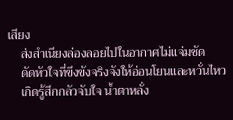เสียง
    ส่งสำเนียงล่องลอยไปในอากาศไม่แจ่มชัด
    ดัดหัวใจที่ขึงขังจริงจังให้อ่อนโยนและหวั่นไหว
    เกิดรู้สึกกลัวจับใจ น้ำตาหลั่ง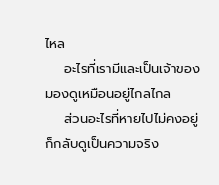ไหล
    อะไรที่เรามีและเป็นเจ้าของ มองดูเหมือนอยู่ไกลไกล
    ส่วนอะไรที่หายไปไม่คงอยู่ ก็กลับดูเป็นความจริง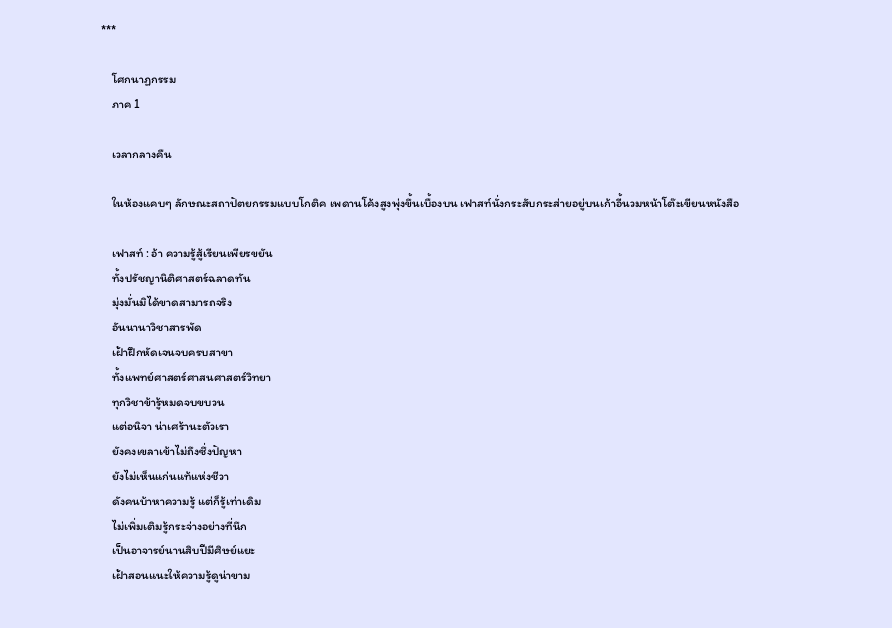***

    โศกนาฏกรรม
    ภาค 1

    เวลากลางคืน

    ในห้องแคบๆ ลักษณะสถาปัตยกรรมแบบโกติค เพดานโค้งสูงพุ่งขึ้นเบื้องบน เฟาสท์นั่งกระสับกระส่ายอยู่บนเก้าอี้นวมหน้าโต๊ะเขียนหนังสือ

    เฟาสท์ : อ้า ความรู้สู้เรียนเพียรขยัน
    ทั้งปรัชญานิติศาสตร์ฉลาดทัน
    มุ่งมั่นมิได้ขาดสามารถจริง
    อันนานาวิชาสารพัด
    เฝ้าฝึกหัดเจนจบครบสาขา
    ทั้งแพทย์ศาสตร์ศาสนศาสตร์วิทยา
    ทุกวิชาข้ารู้หมดจบขบวน
    แต่อนิจา น่าเศร้านะตัวเรา
    ยังคงเขลาเข้าไม่ถึงซึ่งปัญหา
    ยังไม่เห็นแก่นแท้แห่งชีวา
    ดังคนบ้าหาความรู้ แต่ก็รู้เท่าเดิม
    ไม่เพิ่มเติมรู้กระจ่างอย่างที่นึก
    เป็นอาจารย์นานสิบปีมีศิษย์แยะ
    เฝ้าสอนแนะให้ความรู้ดูน่าขาม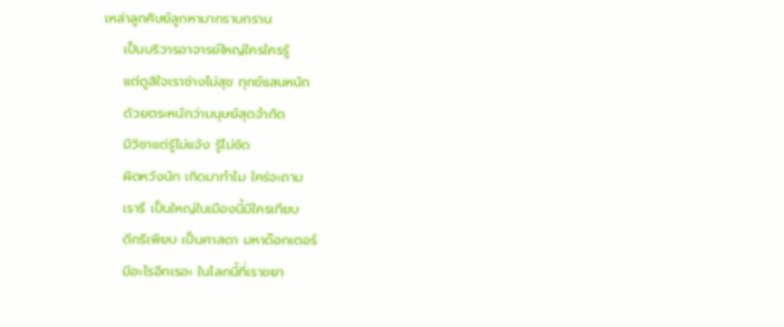เหล่าลูกศิษย์ลูกหามากราบกราน
    เป็นบริวารอาจารย์ใหญ่ใครใครรู้
    แต่ดูสิใจเราช่างไม่สุข ทุกข์แสนหนัก
    ด้วยตระหนักว่ามนุษย์สุดจำกัด
    มีวิชาแต่รู้ไม่แจ้ง รู้ไม่ชัด
    ผิดหวังนัก เกิดมาทำไม ใคร่จะถาม
    เรารึ เป็นใหญ่ในเมืองนี้มีใครเทียบ
    ดีกรีเพียบ เป็นศาสดา มหาด๊อกเตอร์
    มีอะไรอีกเรอะ ในโลกนี้ที่เราขยา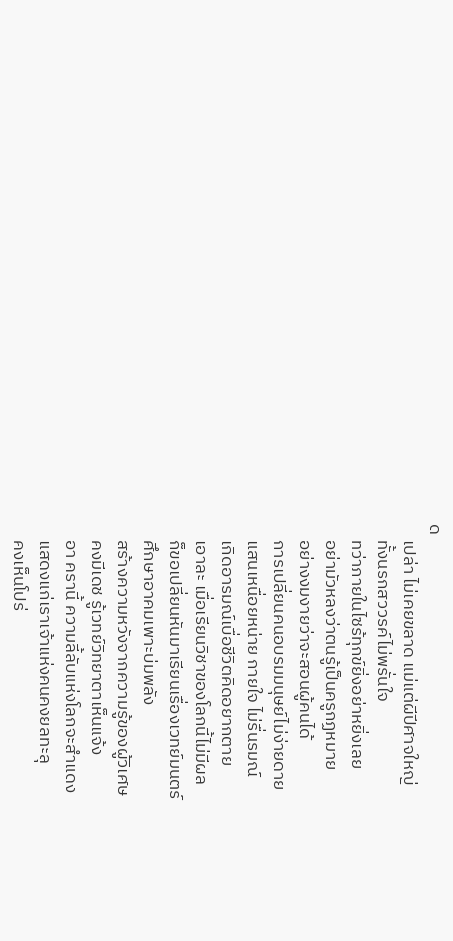ด
    เปล่า ไม่เคยขลาด แม่แต่ผีปีศาจใหญ่
    ทั้งนรกสววรค์ไม่พรั่นใจ
    ทว่าภายในไซร้ทุกข์ยิ่งอย่าหยิ่งเลย
    อย่ามัวหลงว่าตนรู้เป็นครูกฏหมาย
    อย่างงมงายว่าจะสอนผู้คนได้
    การเปลี่ยนคนอบรมมนุษย์ไม่ง่ายดาย
    แสนเหนื่อยหน่าย กายใจ ไม่รื่นรมณ์
    เกิดอารมณ์เบื่อชีวิตคิดอยากตาย
    เอาละ เมื่อเรียนวิชาของโลกนี้ไม่มีผล
    ก็ขอเปลี่ยนหันมาเรียนเรื่องเวทย์มนตร์
    ศึกษาอาคมเพาะบ่มพลัง
    สร้างความหวังจากความรู้ของผู้วิเศษ
    คงมีเดช รู้เวทย์วิทยาตาเห็นแจ้ง
    อา ครานี้ ความลี้ลับแห่งโลกจะสำแดง
    แสดงแก่เราเจ้าแห่งคนคงยลทะลุ
    คงเห็นโปร่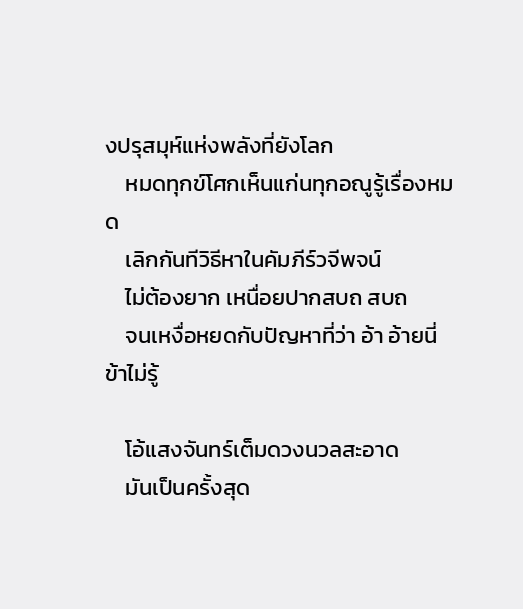งปรุสมุห์แห่งพลังที่ยังโลก
    หมดทุกข์โศกเห็นแก่นทุกอณูรู้เรื่องหมด
    เลิกกันทีวิธีหาในคัมภีร์วจีพจน์
    ไม่ต้องยาก เหนื่อยปากสบถ สบถ
    จนเหงื่อหยดกับปัญหาที่ว่า อ้า อ้ายนี่ข้าไม่รู้

    โอ้แสงจันทร์เต็มดวงนวลสะอาด
    มันเป็นครั้งสุด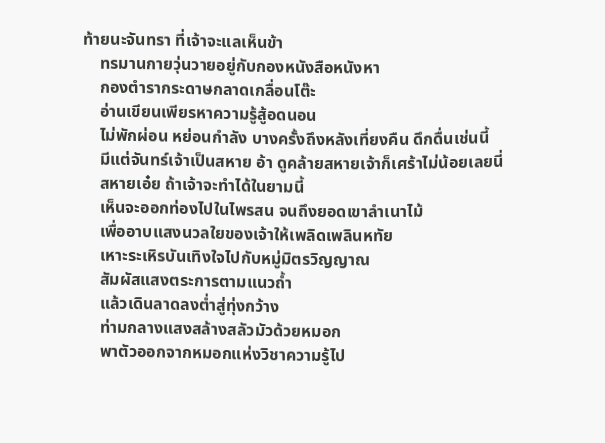ท้ายนะจันทรา ที่เจ้าจะแลเห็นข้า
    ทรมานกายวุ่นวายอยู่กับกองหนังสือหนังหา
    กองตำรากระดาษกลาดเกลื่อนโต๊ะ
    อ่านเขียนเพียรหาความรู้สู้อดนอน
    ไม่พักผ่อน หย่อนกำลัง บางครั้งถึงหลังเที่ยงคืน ดึกดื่นเช่นนี้
    มีแต่จันทร์เจ้าเป็นสหาย อ้า ดูคล้ายสหายเจ้าก็เศร้าไม่น้อยเลยนี่
    สหายเอ๋ย ถ้าเจ้าจะทำได้ในยามนี้
    เห็นจะออกท่องไปในไพรสน จนถึงยอดเขาลำเนาไม้
    เพื่ออาบแสงนวลใยของเจ้าให้เพลิดเพลินหทัย
    เหาะระเหิรบันเทิงใจไปกับหมู่มิตรวิญญาณ
    สัมผัสแสงตระการตามแนวถ้ำ
    แล้วเดินลาดลงต่ำสู่ทุ่งกว้าง
    ท่ามกลางแสงสล้างสลัวมัวด้วยหมอก
    พาตัวออกจากหมอกแห่งวิชาความรู้ไป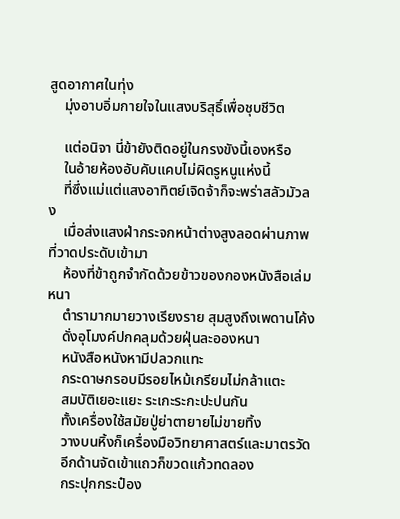สูดอากาศในทุ่ง
    มุ่งอาบอิ่มกายใจในแสงบริสุธิ์เพื่อชุบชีวิต

    แต่อนิจา นี่ข้ายังติดอยู่ในกรงขังนี้เองหรือ
    ในอ้ายห้องอับคับแคบไม่ผิดรูหนูแห่งนี้
    ที่ซึ่งแม่แต่แสงอาทิตย์เจิดจ้าก็จะพร่าสลัวมัวลง
    เมื่อส่งแสงฝ่ากระจกหน้าต่างสูงลอดผ่านภาพที่วาดประดับเข้ามา
    ห้องที่ข้าถูกจำกัดด้วยข้าวของกองหนังสือเล่มหนา
    ตำรามากมายวางเรียงราย สุมสูงถึงเพดานโค้ง
    ดั่งอุโมงค์ปกคลุมด้วยฝุ่นละอองหนา
    หนังสือหนังหามีปลวกแทะ
    กระดาษกรอบมีรอยไหม้เกรียมไม่กล้าแตะ
    สมบัติเยอะแยะ ระเกะระกะปะปนกัน
    ทั้งเครื่องใช้สมัยปู่ย่าตายายไม่ขายทิ้ง
    วางบนหิ้งก็เครื่องมือวิทยาศาสตร์และมาตรวัด
    อีกด้านจัดเข้าแถวก็ขวดแก้วทดลอง
    กระปุกกระป๋อง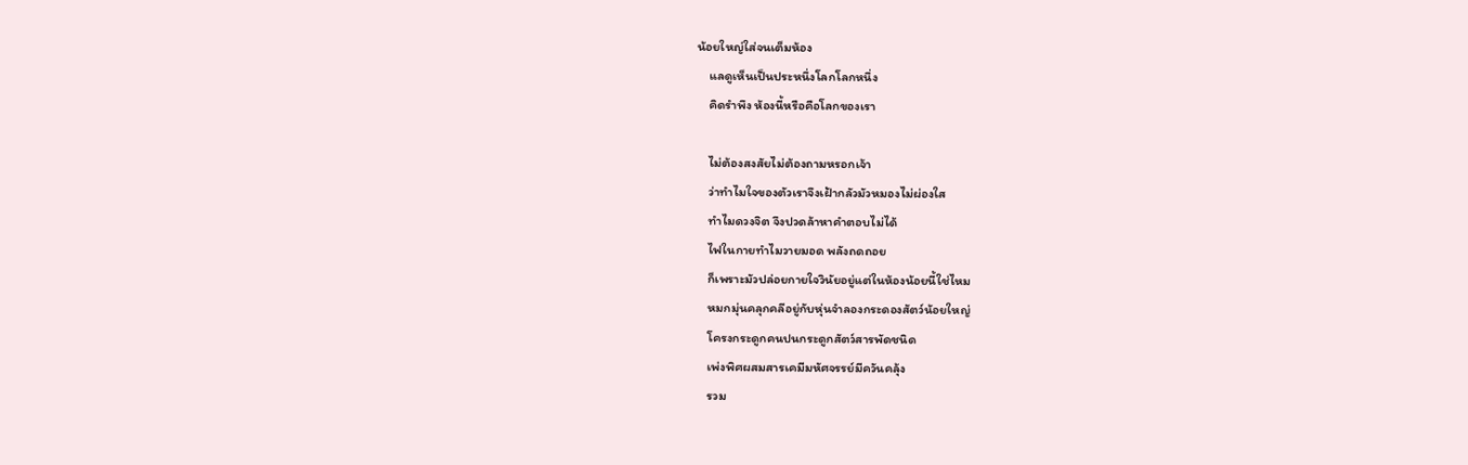น้อยใหญ่ใส่จนเต็มห้อง
    แลดูเห็นเป็นประหนึ่งโลกโลกหนึ่ง
    คิดรำพึง ห้องนี้หรือคือโลกของเรา

    ไม่ต้องสงสัยไม่ต้องถามหรอกเจ้า
    ว่าทำไมใจของตัวเราจึงเฝ้ากลัวมัวหมองไม่ผ่องใส
    ทำไมดวงจิต จึงปวดล้าหาคำตอบไม่ได้
    ไฟในกายทำไมวายมอด พลังถดถอย
    ก็เพราะมัวปล่อยกายใจวินัยอยู่แต่ในห้องน้อยนี้ใช่ไหม
    หมกมุ่นคลุกคลีอยู่กับหุ่นจำลองกระดองสัตว์น้อยใหญ่
    โครงกระดูกคนปนกระดูกสัตว์สารพัดชนิด
    เพ่งพิศผสมสารเคมีมหัศจรรย์มีควันคลุ้ง
    รวม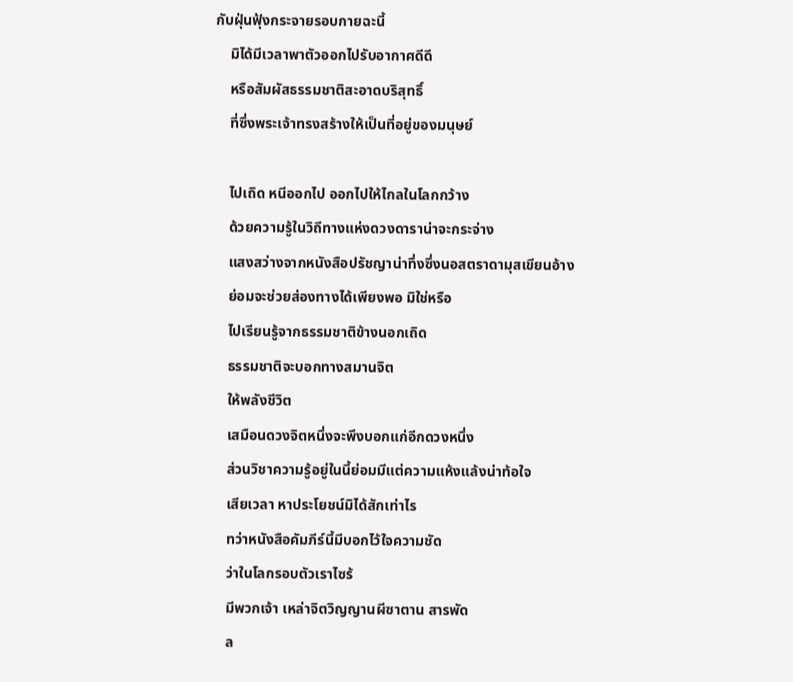กับฝุ่นฟุ้งกระจายรอบกายฉะนี้
    มิได้มีเวลาพาตัวออกไปรับอากาศดีดี
    หรือสัมผัสธรรมชาติสะอาดบริสุทธิ์
    ที่ซึ่งพระเจ้าทรงสร้างให้เป็นที่อยู่ของมนุษย์

    ไปเถิด หนีออกไป ออกไปให้ไกลในโลกกว้าง
    ด้วยความรู้ในวิถีทางแห่งดวงดาราน่าจะกระจ่าง
    แสงสว่างจากหนังสือปรัชญาน่าทึ่งซึ่งนอสตราดามุสเขียนอ้าง
    ย่อมจะช่วยส่องทางได้เพียงพอ มิใช่หรือ
    ไปเรียนรู้จากธรรมชาติข้างนอกเถิด
    ธรรมชาติจะบอกทางสมานจิต
    ให้พลังชีวิต
    เสมือนดวงจิตหนึ่งจะพึงบอกแก่อีกดวงหนึ่ง
    ส่วนวิชาความรู้อยู่ในนี้ย่อมมีแต่ความแห้งแล้งน่าท้อใจ
    เสียเวลา หาประโยชน์มิได้สักเท่าไร
    ทว่าหนังสือคัมภีร์นี้มีบอกไว้ใจความชัด
    ว่าในโลกรอบตัวเราไซร้
    มีพวกเจ้า เหล่าจิตวิญญานผีซาตาน สารพัด
    ล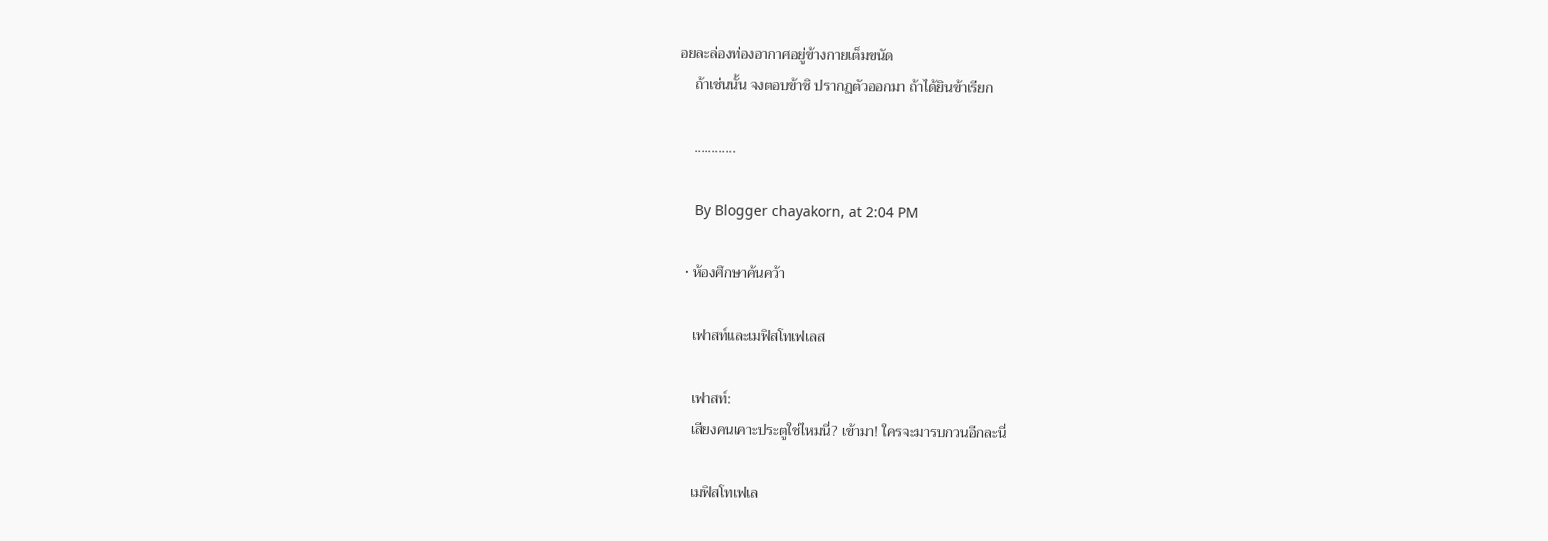อยละล่องท่องอากาศอยู่ข้างกายเต็มขนัด
    ถ้าเช่นนั้น จงตอบข้าซิ ปรากฏตัวออกมา ถ้าได้ยินข้าเรียก

    ............

    By Blogger chayakorn, at 2:04 PM

  • ห้องศึกษาค้นคว้า

    เฟาสท์และเมฟิสโทเฟเลส

    เฟาสท์:
    เสียงคนเคาะประตูใช่ไหมนี่? เข้ามา! ใครจะมารบกวนอีกละนี่

    เมฟิสโทเฟเล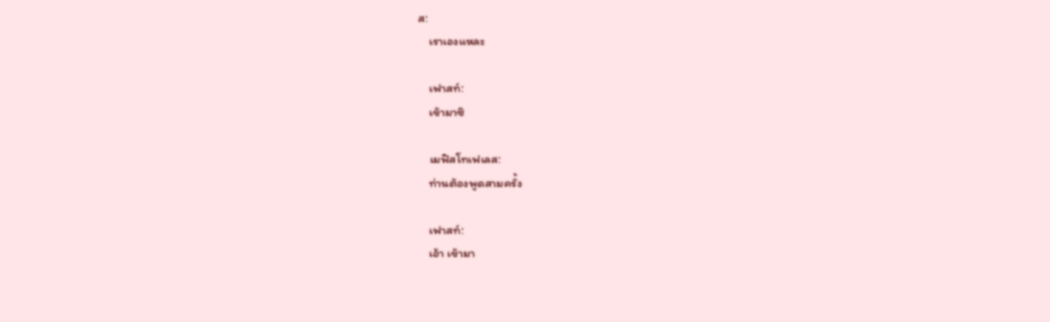ส:
    เราเองแหละ

    เฟาสท์:
    เข้ามาซิ

    เมฟิสโทเฟเลส:
    ท่านต้องพูดสามครั้ง

    เฟาสท์:
    เอ้า เข้ามา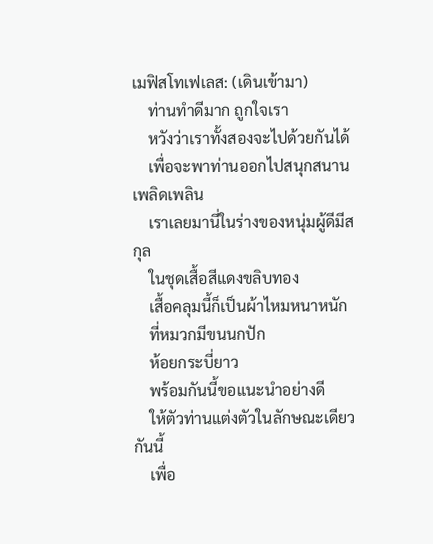เมฟิสโทเฟเลส: (เดินเข้ามา)
    ท่านทำดีมาก ถูกใจเรา
    หวังว่าเราทั้งสองจะไปด้วยกันได้
    เพื่อจะพาท่านออกไปสนุกสนานเพลิดเพลิน
    เราเลยมานี่ในร่างของหนุ่มผู้ดีมีสกุล
    ในชุดเสื้อสีแดงขลิบทอง
    เสื้อคลุมนี้ก็เป็นผ้าไหมหนาหนัก
    ที่หมวกมีขนนกปัก
    ห้อยกระบี่ยาว
    พร้อมกันนี้ขอแนะนำอย่างดี
    ให้ตัวท่านแต่งตัวในลักษณะเดียวกันนี้
    เพื่อ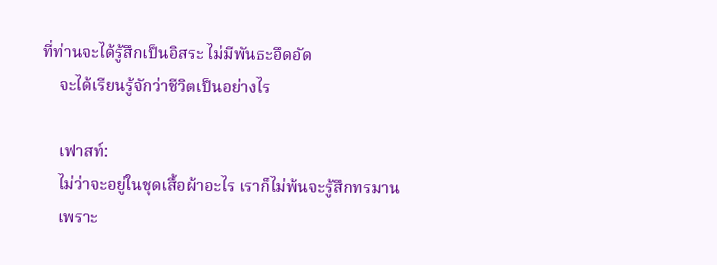ที่ท่านจะได้รู้สึกเป็นอิสระ ไม่มีพันธะอึดอัด
    จะได้เรียนรู้จักว่าชีวิตเป็นอย่างไร

    เฟาสท์:
    ไม่ว่าจะอยู่ในชุดเสื้อผ้าอะไร เราก็ไม่พ้นจะรู้สึกทรมาน
    เพราะ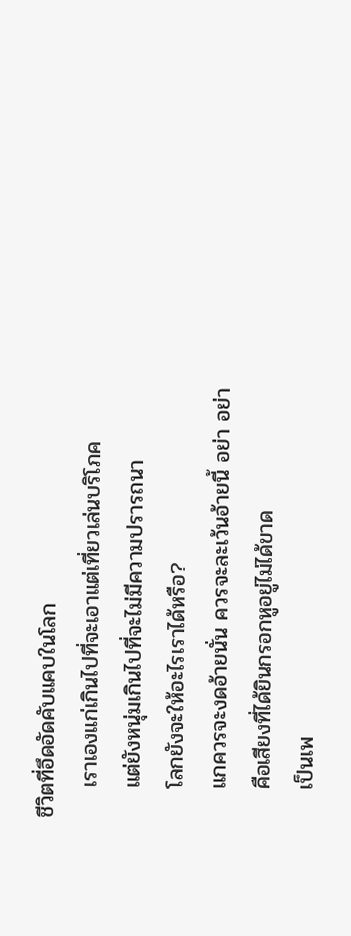ชีวิตที่อึดอัดคับแคบในโลก
    เราเองแก่เกินไปที่จะเอาแต่เที่ยวเล่นบริโภค
    แต่ยังหนุ่มเกินไปที่จะไม่มีความปรารถนา
    โลกยังจะให้อะไรเราได้หรือ?
    แกควรจะงดอ้ายนั่น ควรจะละเว้นอ้ายนี้ อย่า อย่า
    คือเสียงที่ได้ยินกรอกหูอยู่ไม่ได้ขาด
    เป็นเพ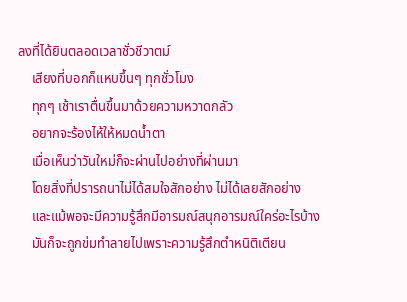ลงที่ได้ยินตลอดเวลาชั่วชีวาตม์
    เสียงที่บอกก็แหบขึ้นๆ ทุกชั่วโมง
    ทุกๆ เช้าเราตื่นขึ้นมาด้วยความหวาดกลัว
    อยากจะร้องไห้ให้หมดน้ำตา
    เมื่อเห็นว่าวันใหม่ก็จะผ่านไปอย่างที่ผ่านมา
    โดยสิ่งที่ปรารถนาไม่ได้สมใจสักอย่าง ไม่ได้เลยสักอย่าง
    และแม้พอจะมีความรู้สึกมีอารมณ์สนุกอารมณ์ใคร่อะไรบ้าง
    มันก็จะถูกข่มทำลายไปเพราะความรู้สึกตำหนิติเตียน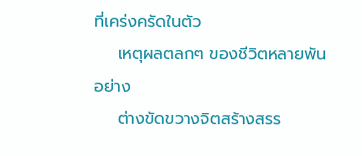ที่เคร่งครัดในตัว
    เหตุผลตลกๆ ของชีวิตหลายพันอย่าง
    ต่างขัดขวางจิตสร้างสรร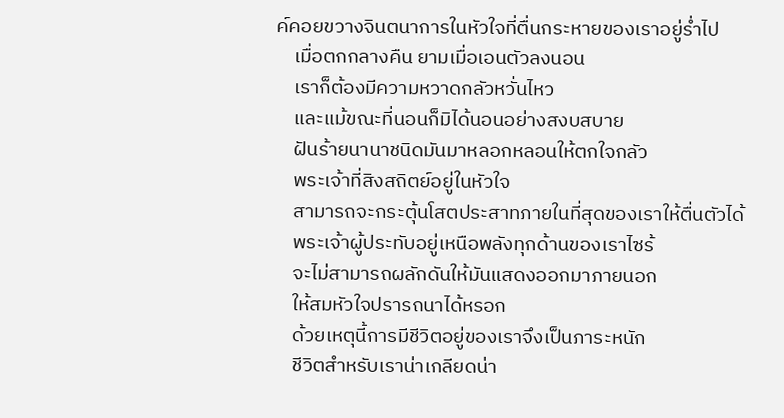ค์คอยขวางจินตนาการในหัวใจที่ตื่นกระหายของเราอยู่ร่ำไป
    เมื่อตกกลางคืน ยามเมื่อเอนตัวลงนอน
    เราก็ต้องมีความหวาดกลัวหวั่นไหว
    และแม้ขณะที่นอนก็มิได้นอนอย่างสงบสบาย
    ฝันร้ายนานาชนิดมันมาหลอกหลอนให้ตกใจกลัว
    พระเจ้าที่สิงสถิตย์อยู่ในหัวใจ
    สามารถจะกระตุ้นโสตประสาทภายในที่สุดของเราให้ตื่นตัวได้
    พระเจ้าผู้ประทับอยู่เหนือพลังทุกด้านของเราไซร้
    จะไม่สามารถผลักดันให้มันแสดงออกมาภายนอก
    ให้สมหัวใจปรารถนาได้หรอก
    ด้วยเหตุนี้การมีชีวิตอยู่ของเราจึงเป็นภาระหนัก
    ชีวิตสำหรับเราน่าเกลียดน่า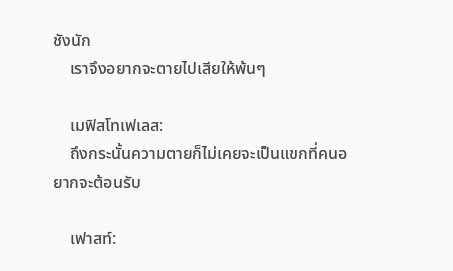ชังนัก
    เราจึงอยากจะตายไปเสียให้พ้นๆ

    เมฟิสโทเฟเลส:
    ถึงกระนั้นความตายก็ไม่เคยจะเป็นแขกที่คนอยากจะต้อนรับ

    เฟาสท์: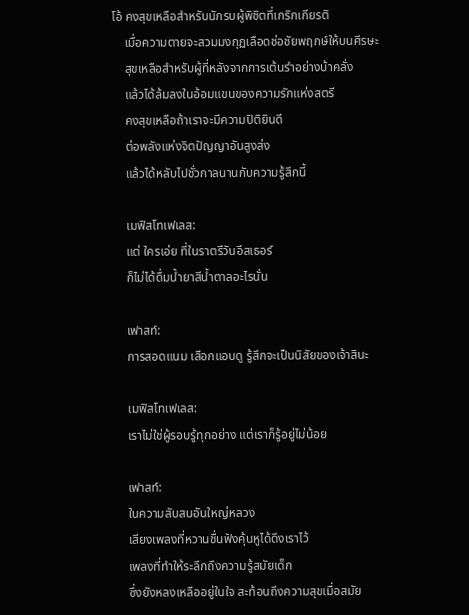โอ้ คงสุขเหลือสำหรับนักรบผู้พิชิตที่เกริกเกียรติ
    เมื่อความตายจะสวมมงกุฏเลือดช่อชัยพฤกษ์ให้บนศีรษะ
    สุขเหลือสำหรับผู้ที่หลังจากการเต้นรำอย่างบ้าคลั่ง
    แล้วได้ล้มลงในอ้อมแขนของความรักแห่งสตรี
    คงสุขเหลือถ้าเราจะมีความปิติยินดี
    ต่อพลังแห่งจิตปัญญาอันสูงส่ง
    แล้วได้หลับไปชั่วกาลนานกับความรู้สึกนี้

    เมฟิสโทเฟเลส:
    แต่ ใครเอ่ย ที่ในราตรีวันอีสเธอร์
    ก็ไม่ได้ดื่มน้ำยาสีน้ำตาลอะไรนั่น

    เฟาสท์:
    การสอดแนม เสือกแอบดู รู้สึกจะเป็นนิสัยของเจ้าสินะ

    เมฟิสโทเฟเลส:
    เราไม่ใช่ผู้รอบรู้ทุกอย่าง แต่เราก็รู้อยู่ไม่น้อย

    เฟาสท์:
    ในความสับสนอันใหญ่หลวง
    เสียงเพลงที่หวานชื่นฟังคุ้นหูได้ดึงเราไว้
    เพลงที่ทำให้ระลึกถึงความรู้สมัยเด็ก
    ซึ่งยังหลงเหลืออยู่ในใจ สะท้อนถึงความสุขเมื่อสมัย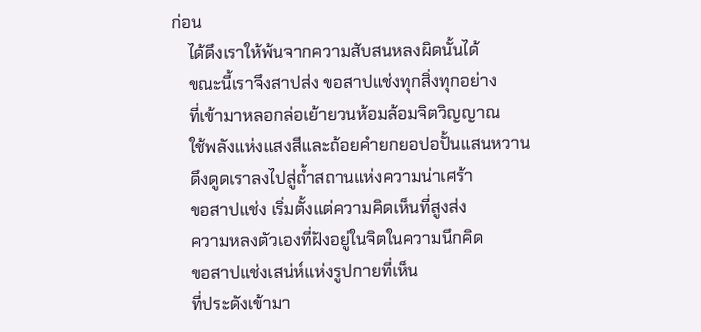ก่อน
    ได้ดึงเราให้พ้นจากความสับสนหลงผิดนั้นได้
    ขณะนี้เราจึงสาปส่ง ขอสาปแช่งทุกสิ่งทุกอย่าง
    ที่เข้ามาหลอกล่อเย้ายวนห้อมล้อมจิตวิญญาณ
    ใช้พลังแห่งแสงสีและถ้อยคำยกยอปอปั้นแสนหวาน
    ดึงดูดเราลงไปสู่ถ้ำสถานแห่งความน่าเศร้า
    ขอสาปแช่ง เริ่มตั้งแต่ความคิดเห็นที่สูงส่ง
    ความหลงตัวเองที่ฝังอยู่ในจิตในความนึกคิด
    ขอสาปแช่งเสน่ห์แห่งรูปกายที่เห็น
    ที่ประดังเข้ามา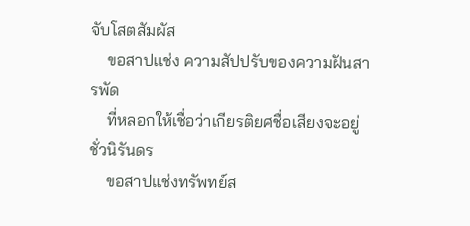จับโสตสัมผัส
    ขอสาปแช่ง ความสัปปรับของความฝันสารพัด
    ที่หลอกให้เชื่อว่าเกียรติยศชื่อเสียงจะอยู่ชั่วนิรันดร
    ขอสาปแช่งทรัพทย์ส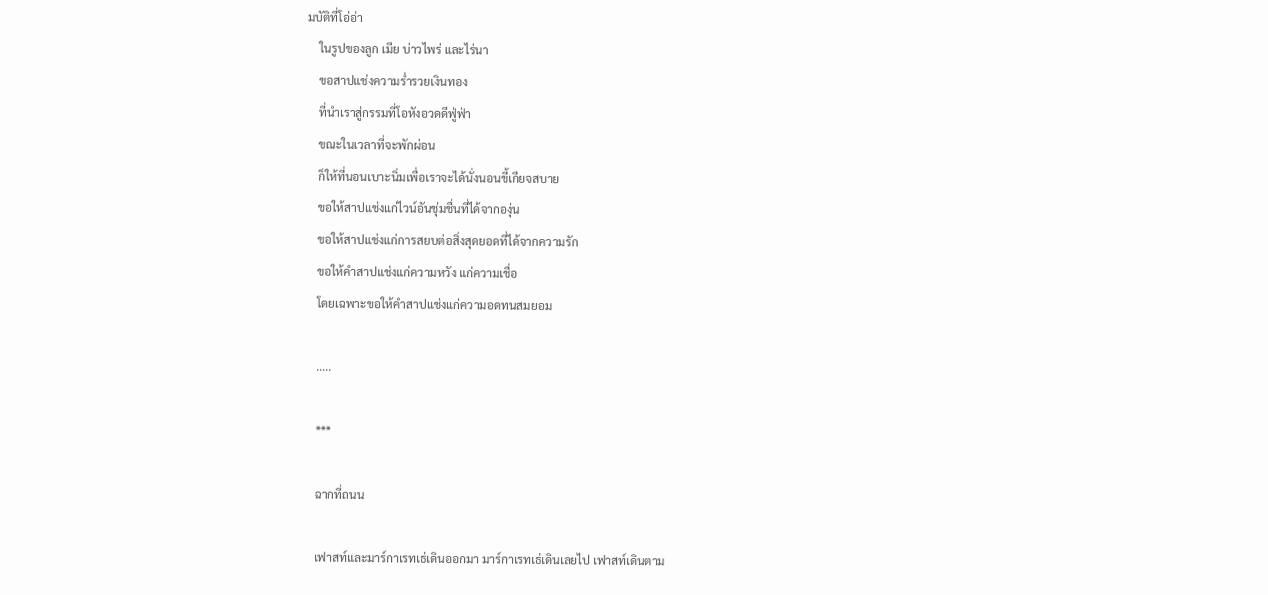มบัติที่โอ่อ่า
    ในรูปของลูก เมีย บ่าวไพร่ และไร่นา
    ขอสาปแช่งความร่ำรวยเงินทอง
    ที่นำเราสู่กรรมที่โอหังอวดดีฟู่ฟ่า
    ขณะในเวลาที่จะพักผ่อน
    ก็ให้ที่นอนเบาะนิ่มเพื่อเราจะได้นั่งนอนขี้เกียจสบาย
    ขอให้สาปแช่งแก่ไวน์อันชุ่มชื่นที่ได้จากองุ่น
    ขอให้สาปแช่งแก่การสยบต่อสิ่งสุดยอดที่ได้จากความรัก
    ขอให้คำสาปแช่งแก่ความหวัง แก่ความเชื่อ
    โดยเฉพาะขอให้คำสาปแช่งแก่ความอดทนสมยอม

    .....

    ***

    ฉากที่ถนน

    เฟาสท์และมาร์กาเรทเธ่เดินออกมา มาร์กาเรทเธ่เดินเลยไป เฟาสท์เดินตาม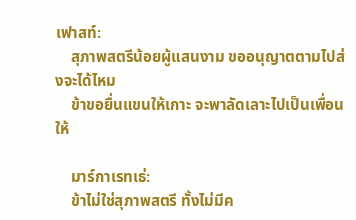เฟาสท์:
    สุภาพสตรีน้อยผู้แสนงาม ขออนุญาตตามไปส่งจะได้ไหม
    ข้าขอยื่นแขนให้เกาะ จะพาลัดเลาะไปเป็นเพื่อนให้

    มาร์กาเรทเธ่:
    ข้าไม่ใช่สุภาพสตรี ทั้งไม่มีค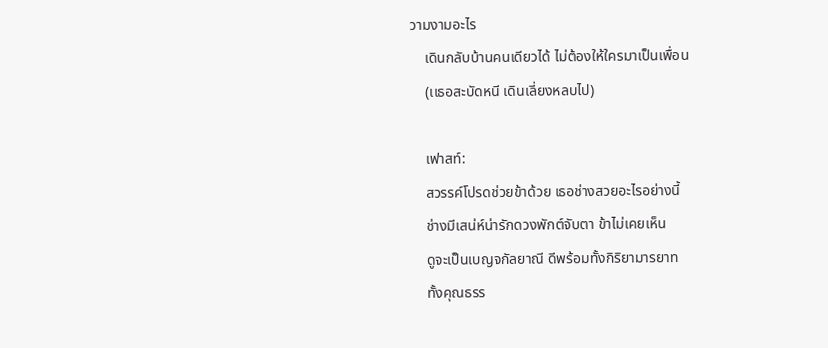วามงามอะไร
    เดินกลับบ้านคนเดียวได้ ไม่ต้องให้ใครมาเป็นเพื่อน
    (เเธอสะบัดหนี เดินเลี่ยงหลบไป)

    เฟาสท์:
    สวรรค์โปรดช่วยข้าด้วย เธอช่างสวยอะไรอย่างนี้
    ช่างมีเสน่ห์น่ารักดวงพักต์จับตา ข้าไม่เคยเห็น
    ดูจะเป็นเบญจกัลยาณี ดีพร้อมทั้งกิริยามารยาท
    ทั้งคุณธรร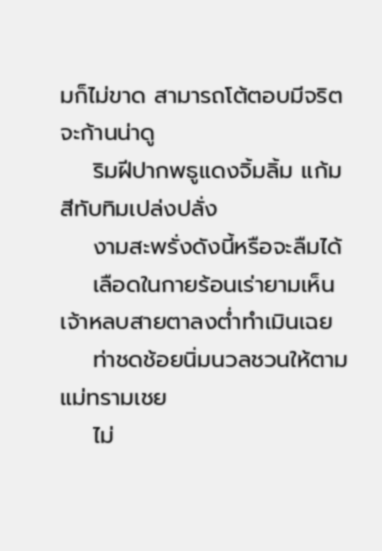มก็ไม่ขาด สามารถโต้ตอบมีจริตจะก้านน่าดู
    ริมฝีปากพธูแดงจิ้มลิ้ม แก้มสีทับทิมเปล่งปลั่ง
    งามสะพรั่งดังนี้หรือจะลืมได้
    เลือดในกายร้อนเร่ายามเห็นเจ้าหลบสายตาลงต่ำทำเมินเฉย
    ท่าชดช้อยนิ่มนวลชวนให้ตามแม่ทรามเชย
    ไม่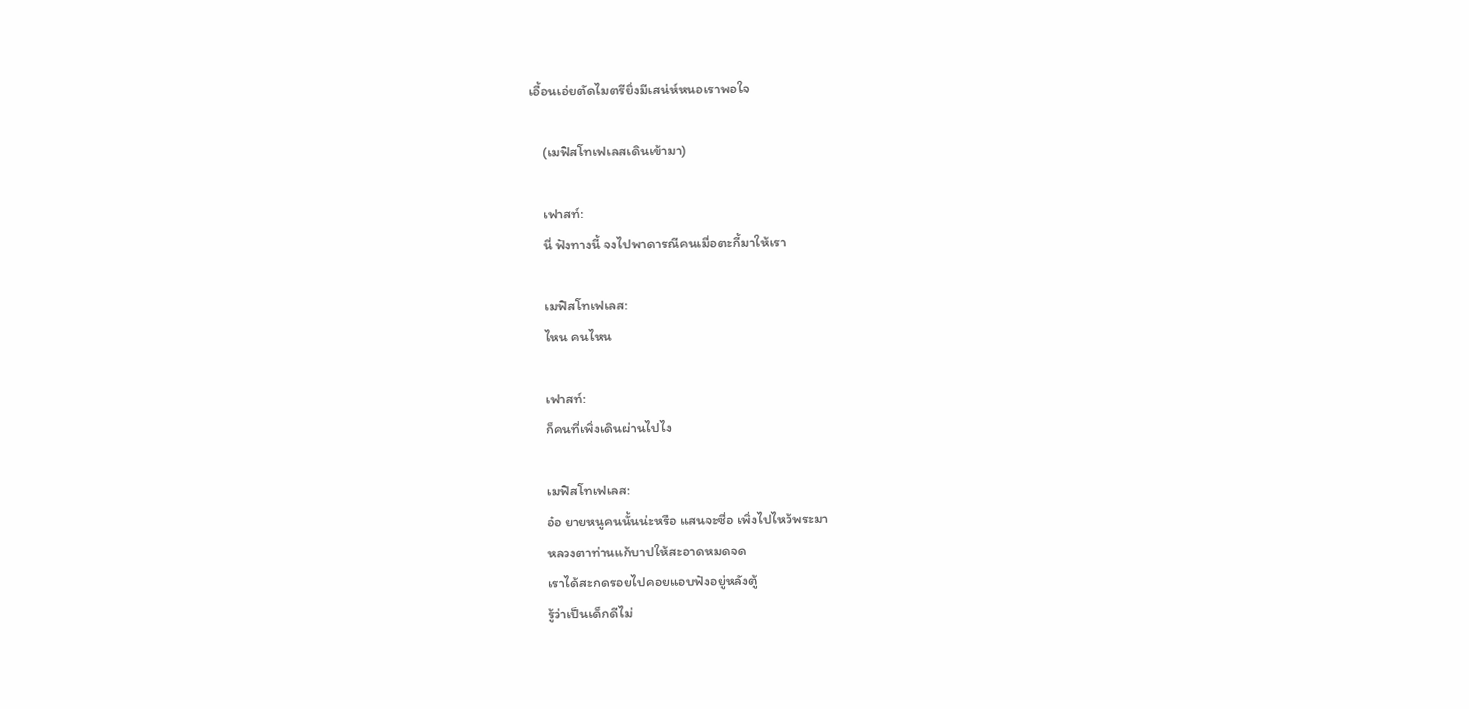เอื้อนเอ่ยตัดไมตรียิ่งมีเสน่ห์หนอเราพอใจ

    (เมฟิสโทเฟเลสเดินเข้ามา)

    เฟาสท์:
    นี่ ฟังทางนี้ จงไปพาดารณีคนเมื่อตะกี้มาให้เรา

    เมฟิสโทเฟเลส:
    ไหน คนไหน

    เฟาสท์:
    ก็คนที่เพิ่งเดินผ่านไปไง

    เมฟิสโทเฟเลส:
    อ๋อ ยายหนูคนนั้นน่ะหรือ แสนจะซื่อ เพิ่งไปไหว้พระมา
    หลวงตาท่านแก้บาปให้สะอาดหมดจด
    เราได้สะกดรอยไปคอยแอบฟังอยู่หลังตู้
    รู้ว่าเป็นเด็กดีไม่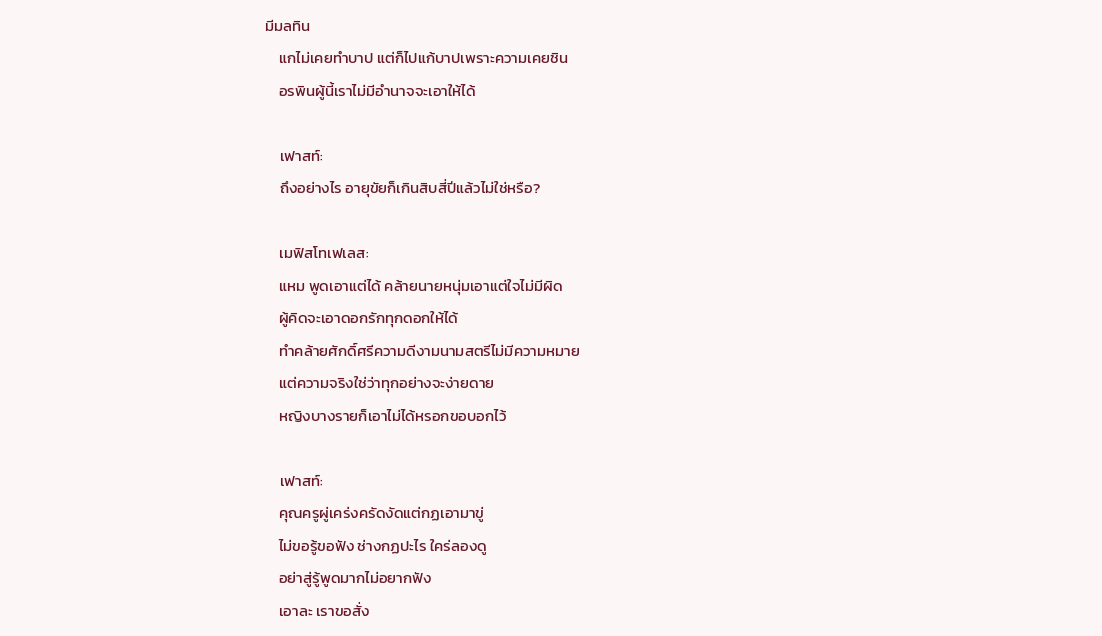มีมลทิน
    แกไม่เคยทำบาป แต่ก็ไปแก้บาปเพราะความเคยชิน
    อรพินผู้นี้เราไม่มีอำนาจจะเอาให้ได้

    เฟาสท์:
    ถึงอย่างไร อายุขัยก็เกินสิบสี่ปีแล้วไม่ใช่หรือ?

    เมฟิสโทเฟเลส:
    แหม พูดเอาแต่ได้ คล้ายนายหนุ่มเอาแต่ใจไม่มีผิด
    ผู้คิดจะเอาดอกรักทุกดอกให้ได้
    ทำคล้ายศักดิ์ศรีความดีงามนามสตรีไม่มีความหมาย
    แต่ความจริงใช่ว่าทุกอย่างจะง่ายดาย
    หญิงบางรายก็เอาไม่ได้หรอกขอบอกไว้

    เฟาสท์:
    คุณครูผู่เคร่งครัดงัดแต่กฏเอามาขู่
    ไม่ขอรู้ขอฟัง ช่างกฏปะไร ใคร่ลองดู
    อย่าสู่รู้พูดมากไม่อยากฟัง
    เอาละ เราขอสั่ง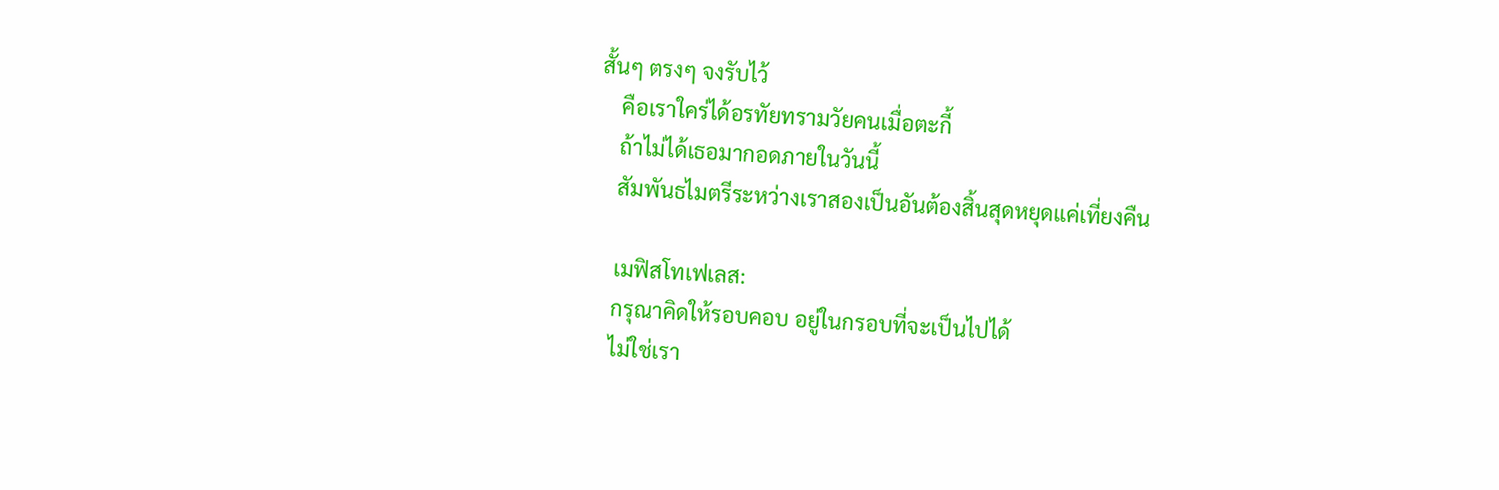สั้นๆ ตรงๆ จงรับไว้
    คือเราใคร่ได้อรทัยทรามวัยคนเมื่อตะกี้
    ถ้าไม่ได้เธอมากอดภายในวันนี้
    สัมพันธไมตรีระหว่างเราสองเป็นอันต้องสิ้นสุดหยุดแค่เที่ยงคืน

    เมฟิสโทเฟเลส:
    กรุณาคิดให้รอบคอบ อยู่ในกรอบที่จะเป็นไปได้
    ไม่ใช่เรา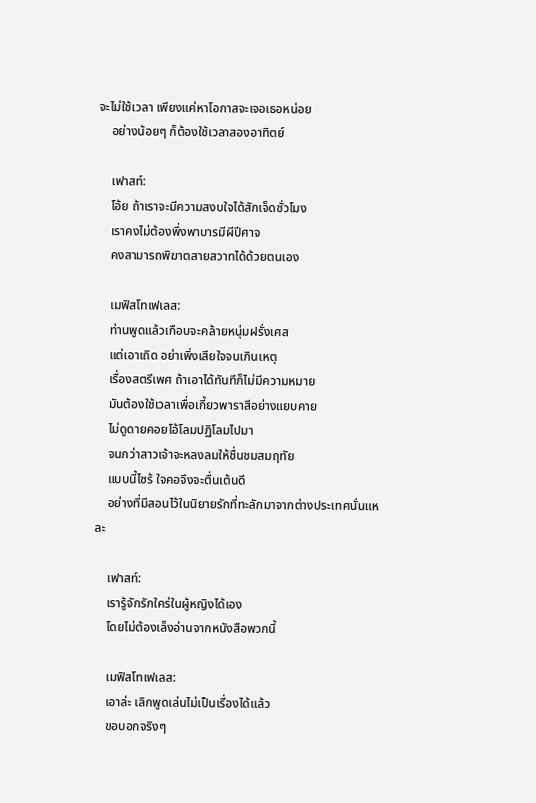จะไม่ใช้เวลา เพียงแค่หาโอกาสจะเจอเธอหน่อย
    อย่างน้อยๆ ก็ต้องใช้เวลาสองอาทิตย์

    เฟาสท์:
    โอ้ย ถ้าเราจะมีความสงบใจได้สักเจ็ดชั่วโมง
    เราคงไม่ต้องพึ่งพาบารมีผีปีศาจ
    คงสามารถพิฆาตสายสวาทได้ด้วยตนเอง

    เมฟิสโทเฟเลส:
    ท่านพูดแล้วเกือบจะคล้ายหนุ่มฝรั่งเศส
    แต่เอาเถิด อย่าเพิ่งเสียใจจนเกินเหตุ
    เรื่องสตรีเพศ ถ้าเอาได้ทันทีก็ไม่มีความหมาย
    มันต้องใช้เวลาเพื่อเกี้ยวพาราสีอย่างแยบคาย
    ไม่ดูดายคอยโอ้โลมปฏิโลมไปมา
    จนกว่าสาวเจ้าจะหลงลมให้ชื่นชมสมฤทัย
    แบบนี้ไซร้ ใจคอจึงจะตื่นเต้นดี
    อย่างที่มีสอนไว้ในนิยายรักที่ทะลักมาจากต่างประเทศนั่นแหละ

    เฟาสท์:
    เรารู้จักรักใคร่ในผู้หญิงได้เอง
    โดยไม่ต้องเล็งอ่านจากหนังสือพวกนี้

    เมฟิสโทเฟเลส:
    เอาล่ะ เลิกพูดเล่นไม่เป็นเรื่องได้แล้ว
    ขอบอกจริงๆ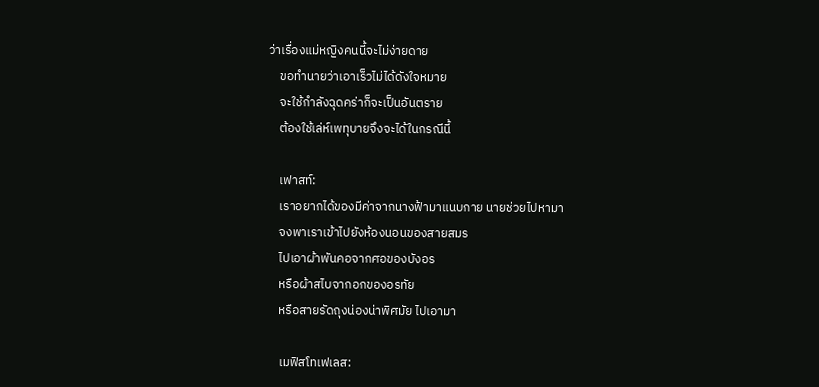ว่าเรื่องแม่หญิงคนนี้จะไม่ง่ายดาย
    ขอทำนายว่าเอาเร็วไม่ได้ดังใจหมาย
    จะใช้กำลังฉุดคร่าก็จะเป็นอันตราย
    ต้องใช้เล่ห์เพทุบายจึงจะได้ในกรณีนี้

    เฟาสท์:
    เราอยากได้ของมีค่าจากนางฟ้ามาแนบกาย นายช่วยไปหามา
    จงพาเราเข้าไปยังห้องนอนของสายสมร
    ไปเอาผ้าพันคอจากศอของบังอร
    หรือผ้าสไบจากอกของอรทัย
    หรือสายรัดถุงน่องน่าพิศมัย ไปเอามา

    เมฟิสโทเฟเลส: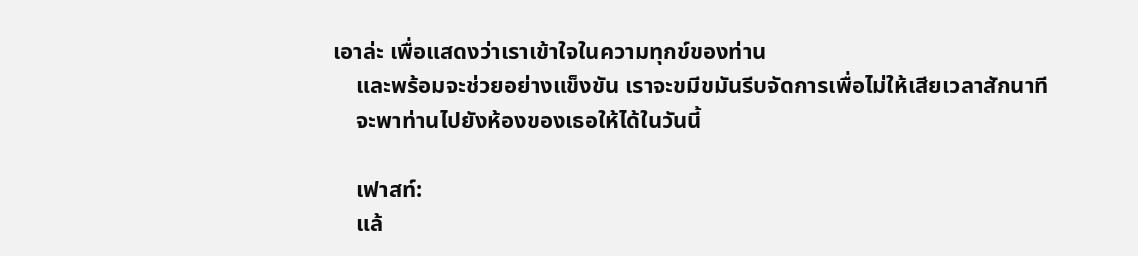เอาล่ะ เพื่อแสดงว่าเราเข้าใจในความทุกข์ของท่าน
    และพร้อมจะช่วยอย่างแข็งขัน เราจะขมีขมันรีบจัดการเพื่อไม่ให้เสียเวลาสักนาที
    จะพาท่านไปยังห้องของเธอให้ได้ในวันนี้

    เฟาสท์:
    แล้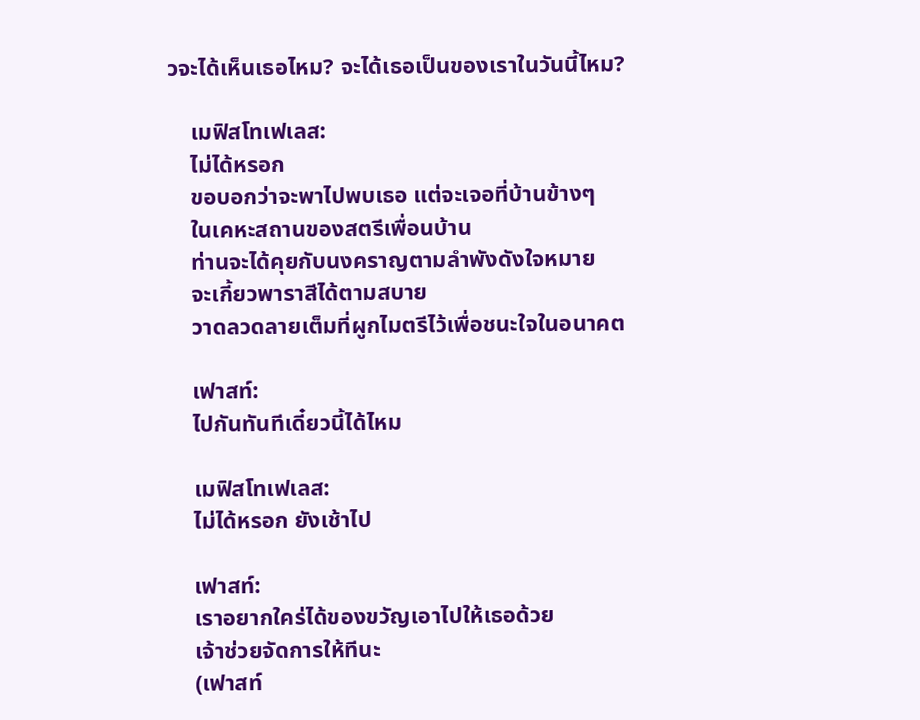วจะได้เห็นเธอไหม? จะได้เธอเป็นของเราในวันนี้ไหม?

    เมฟิสโทเฟเลส:
    ไม่ได้หรอก
    ขอบอกว่าจะพาไปพบเธอ แต่จะเจอที่บ้านข้างๆ
    ในเคหะสถานของสตรีเพื่อนบ้าน
    ท่านจะได้คุยกับนงคราญตามลำพังดังใจหมาย
    จะเกี้ยวพาราสีได้ตามสบาย
    วาดลวดลายเต็มที่ผูกไมตรีไว้เพื่อชนะใจในอนาคต

    เฟาสท์:
    ไปกันทันทีเดี๋ยวนี้ได้ไหม

    เมฟิสโทเฟเลส:
    ไม่ได้หรอก ยังเช้าไป

    เฟาสท์:
    เราอยากใคร่ได้ของขวัญเอาไปให้เธอด้วย
    เจ้าช่วยจัดการให้ทีนะ
    (เฟาสท์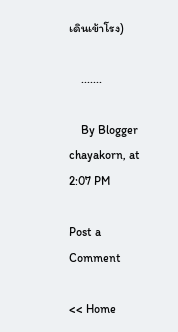เดินเข้าโรง)

    .......

    By Blogger chayakorn, at 2:07 PM

Post a Comment

<< Home